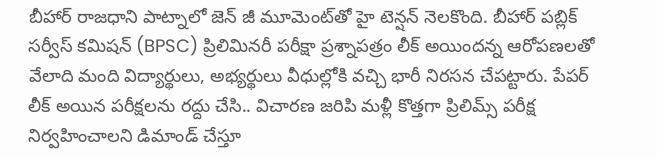బీహార్ రాజధాని పాట్నాలో జెన్ జీ మూమెంట్‌తో హై టెన్షన్ నెలకొంది. బీహార్ పబ్లిక్ సర్వీస్ కమిషన్ (BPSC) ప్రిలిమినరీ పరీక్షా ప్రశ్నాపత్రం లీక్ అయిందన్న ఆరోపణలతో వేలాది మంది విద్యార్థులు, అభ్యర్థులు వీధుల్లోకి వచ్చి భారీ నిరసన చేపట్టారు. పేపర్ లీక్ అయిన పరీక్షలను రద్దు చేసి.. విచారణ జరిపి మళ్లీ కొత్తగా ప్రిలిమ్స్ పరీక్ష నిర్వహించాలని డిమాండ్ చేస్తూ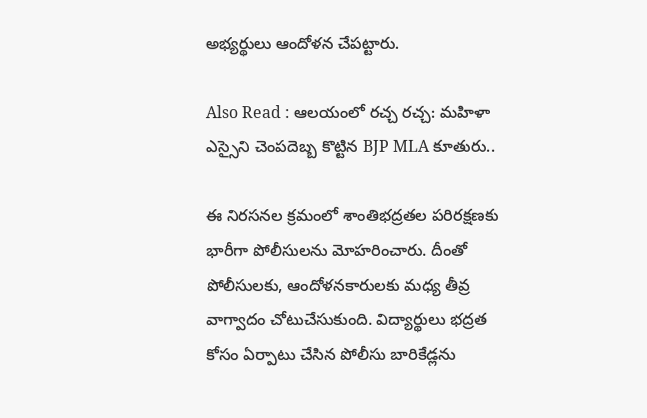అభ్యర్థులు ఆందోళన చేపట్టారు.

Also Read : ఆలయంలో రచ్చ రచ్చ: మహిళా ఎస్సైని చెంపదెబ్బ కొట్టిన BJP MLA కూతురు..

ఈ నిరసనల క్రమంలో శాంతిభద్రతల పరిరక్షణకు భారీగా పోలీసులను మోహరించారు. దీంతో పోలీసులకు, ఆందోళనకారులకు మధ్య తీవ్ర వాగ్వాదం చోటుచేసుకుంది. విద్యార్థులు భద్రత కోసం ఏర్పాటు చేసిన పోలీసు బారికేడ్లను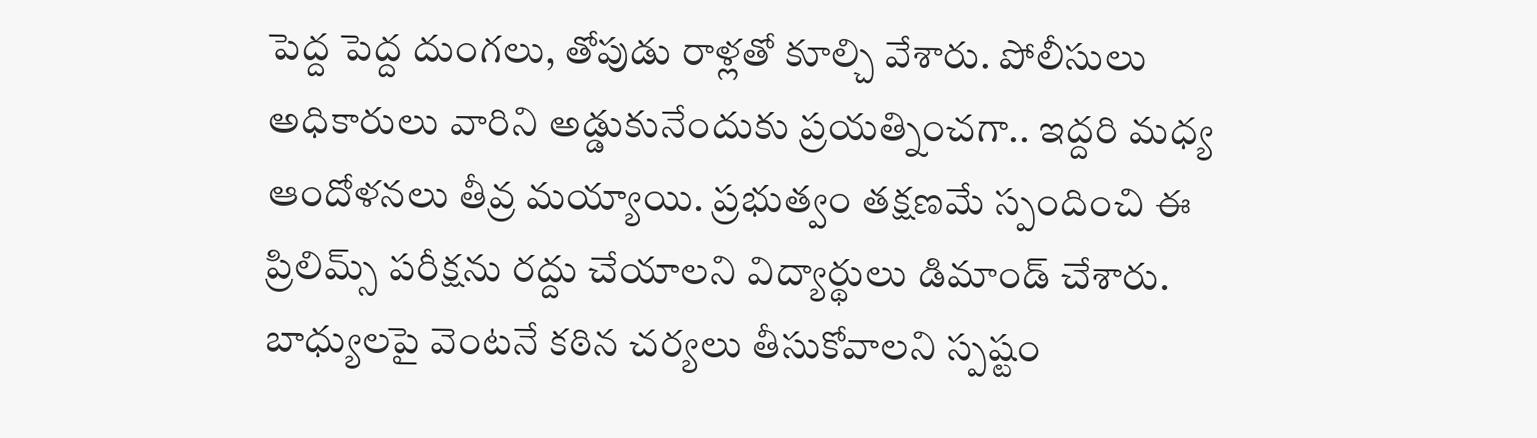పెద్ద పెద్ద దుంగలు, తోపుడు రాళ్లతో కూల్చి వేశారు. పోలీసులు అధికారులు వారిని అడ్డుకునేందుకు ప్రయత్నించగా.. ఇద్దరి మధ్య ఆందోళనలు తీవ్ర మయ్యాయి. ప్రభుత్వం తక్షణమే స్పందించి ఈ ప్రిలిమ్స్ పరీక్షను రద్దు చేయాలని విద్యార్థులు డిమాండ్ చేశారు. బాధ్యులపై వెంటనే కఠిన చర్యలు తీసుకోవాలని స్పష్టం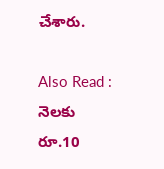చేశారు.

Also Read : నెలకు రూ.10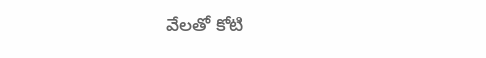వేలతో కోటి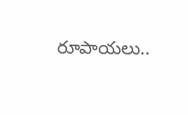రూపాయలు..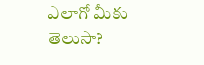ఎలాగో మీకు తెలుసా?